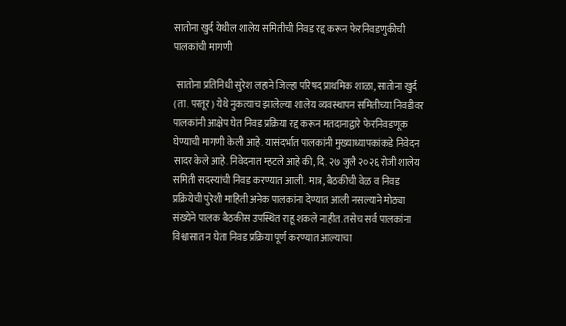सातोना खुर्द येथील शालेय समितीची निवड रद्द करून फेरनिवडणुकीची पालकांची मागणी

 सातोना प्रतिनिधी सुरेश लहाने जिल्हा परिषद प्राथमिक शाळा, सातोना खुर्द (ता. परतूर) येथे नुकत्याच झालेल्या शालेय व्यवस्थापन समितीच्या निवडीवर पालकांनी आक्षेप घेत निवड प्रक्रिया रद्द करून मतदानाद्वारे फेरनिवडणूक घेण्याची मागणी केली आहे. यासंदर्भात पालकांनी मुख्याध्यापकांकडे निवेदन सादर केले आहे. निवेदनात म्हटले आहे की, दि. २७ जुलै २०२६ रोजी शालेय समिती सदस्यांची निवड करण्यात आली. मात्र, बैठकीची वेळ व निवड प्रक्रियेची पुरेशी माहिती अनेक पालकांना देण्यात आली नसल्याने मोठ्या संख्येने पालक बैठकीस उपस्थित राहू शकले नाहीत. तसेच सर्व पालकांना विश्वासात न घेता निवड प्रक्रिया पूर्ण करण्यात आल्याचा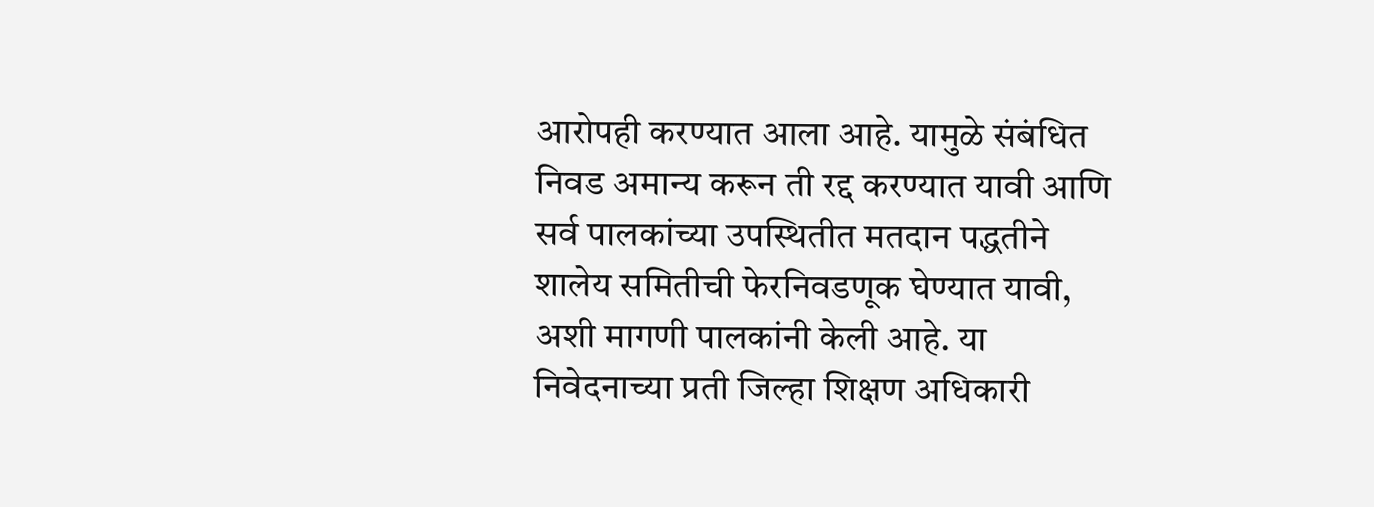आरोपही करण्यात आला आहे. यामुळे संबंधित निवड अमान्य करून ती रद्द करण्यात यावी आणि सर्व पालकांच्या उपस्थितीत मतदान पद्धतीने शालेय समितीची फेरनिवडणूक घेण्यात यावी, अशी मागणी पालकांनी केली आहे. या निवेदनाच्या प्रती जिल्हा शिक्षण अधिकारी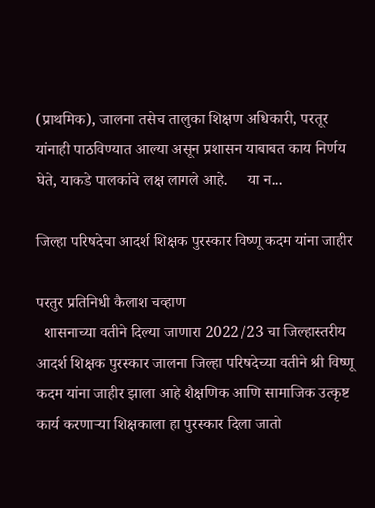(प्राथमिक), जालना तसेच तालुका शिक्षण अधिकारी, परतूर यांनाही पाठविण्यात आल्या असून प्रशासन याबाबत काय निर्णय घेते, याकडे पालकांचे लक्ष लागले आहे.     या न...

जिल्हा परिषदेचा आदर्श शिक्षक पुरस्कार विष्णू कदम यांना जाहीर

परतुर प्रतिनिधी कैलाश चव्हाण
  शासनाच्या वतीने दिल्या जाणारा 2022/23 चा जिल्हास्तरीय आदर्श शिक्षक पुरस्कार जालना जिल्हा परिषदेच्या वतीने श्री विष्णू कदम यांना जाहीर झाला आहे शैक्षणिक आणि सामाजिक उत्कृष्ट कार्य करणाऱ्या शिक्षकाला हा पुरस्कार दिला जातो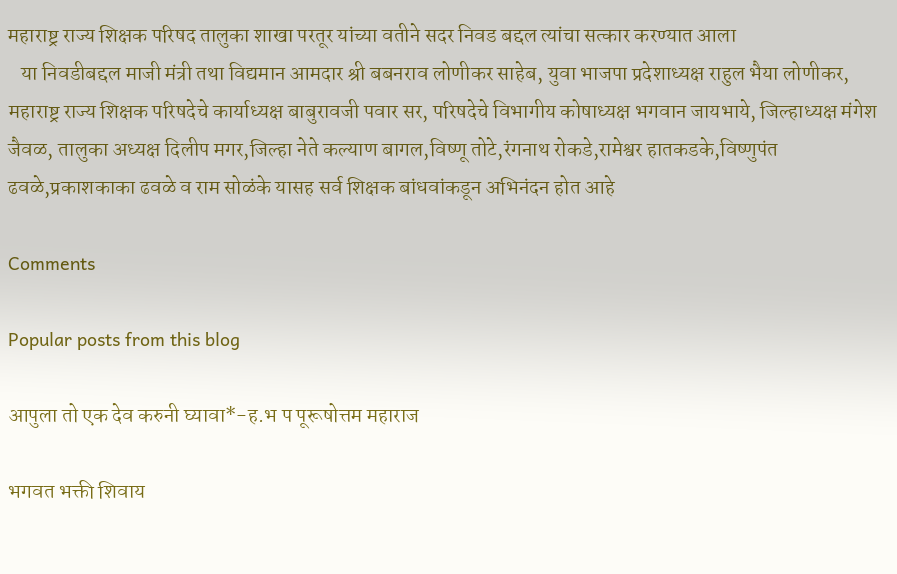महाराष्ट्र राज्य शिक्षक परिषद तालुका शाखा परतूर यांच्या वतीने सदर निवड बद्दल त्यांचा सत्कार करण्यात आला
   या निवडीबद्दल माजी मंत्री तथा विद्यमान आमदार श्री बबनराव लोणीकर साहेब, युवा भाजपा प्रदेशाध्यक्ष राहुल भैया लोणीकर, महाराष्ट्र राज्य शिक्षक परिषदेचे कार्याध्यक्ष बाबुरावजी पवार सर, परिषदेचे विभागीय कोषाध्यक्ष भगवान जायभाये, जिल्हाध्यक्ष मंगेश जैवळ, तालुका अध्यक्ष दिलीप मगर,जिल्हा नेते कल्याण बागल,विष्णू तोटे,रंगनाथ रोकडे,रामेश्वर हातकडके,विष्णुपंत ढवळे,प्रकाशकाका ढवळे व राम सोळंके यासह सर्व शिक्षक बांधवांकडून अभिनंदन होत आहे

Comments

Popular posts from this blog

आपुला तो एक देव करुनी घ्यावा*-ह.भ प पूरूषोत्तम महाराज

भगवत भक्ती शिवाय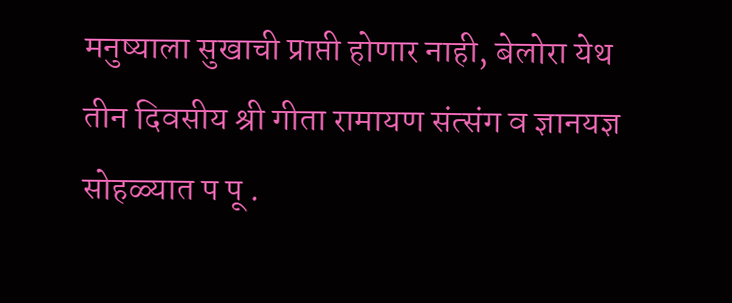मनुष्याला सुखाची प्राप्ती होणार नाही, बेलोरा येथ तीन दिवसीय श्री गीता रामायण संत्संग व ज्ञानयज्ञ सोहळ्यात प पू .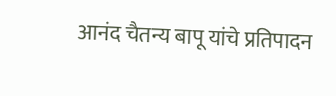आनंद चैतन्य बापू यांचे प्रतिपादन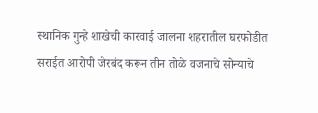स्थानिक गुन्हे शाखेची कारवाई जालना शहरातील घरफोडीत सराईत आरोपी जेरबंद करून तीन तोळे वजनाचे सोन्याचे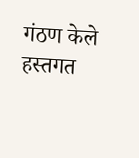गंठण केले हस्तगत